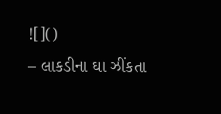![]()
– લાકડીના ઘા ઝીંકતા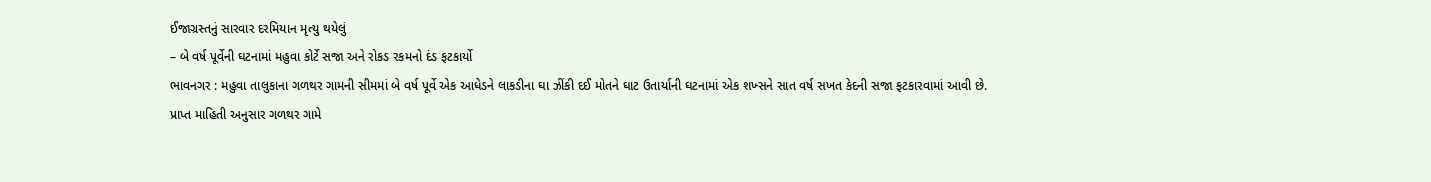ઈજાગ્રસ્તનું સારવાર દરમિયાન મૃત્યુ થયેલું
– બે વર્ષ પૂર્વેની ઘટનામાં મહુવા કોર્ટે સજા અને રોકડ રકમનો દંડ ફટકાર્યો
ભાવનગર : મહુવા તાલુકાના ગળથર ગામની સીમમાં બે વર્ષ પૂર્વે એક આધેડને લાકડીના ઘા ઝીંકી દઈ મોતને ઘાટ ઉતાર્યાની ઘટનામાં એક શખ્સને સાત વર્ષ સખત કેદની સજા ફટકારવામાં આવી છે.
પ્રાપ્ત માહિતી અનુસાર ગળથર ગામે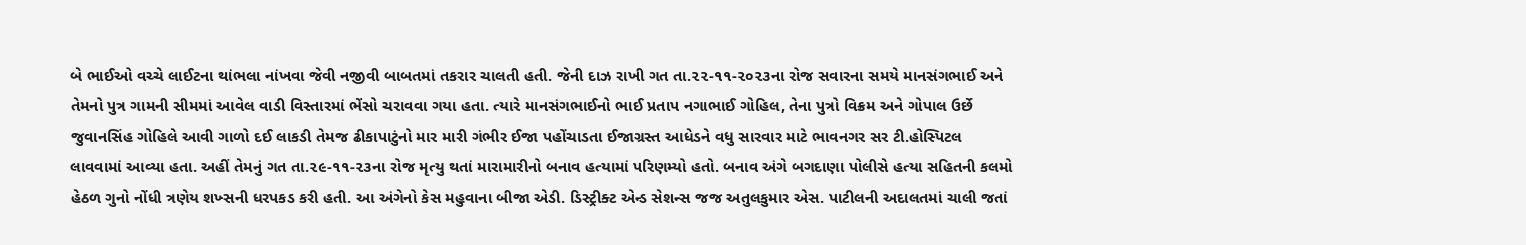બે ભાઈઓ વચ્ચે લાઈટના થાંભલા નાંખવા જેવી નજીવી બાબતમાં તકરાર ચાલતી હતી. જેની દાઝ રાખી ગત તા.૨૨-૧૧-૨૦૨૩ના રોજ સવારના સમયે માનસંગભાઈ અને તેમનો પુત્ર ગામની સીમમાં આવેલ વાડી વિસ્તારમાં ભેંસો ચરાવવા ગયા હતા. ત્યારે માનસંગભાઈનો ભાઈ પ્રતાપ નગાભાઈ ગોહિલ, તેના પુત્રો વિક્રમ અને ગોપાલ ઉર્છે જુવાનસિંહ ગોહિલે આવી ગાળો દઈ લાકડી તેમજ ઢીકાપાટુંનો માર મારી ગંભીર ઈજા પહોંચાડતા ઈજાગ્રસ્ત આધેડને વધુ સારવાર માટે ભાવનગર સર ટી.હોસ્પિટલ લાવવામાં આવ્યા હતા. અહીં તેમનું ગત તા.૨૯-૧૧-૨૩ના રોજ મૃત્યુ થતાં મારામારીનો બનાવ હત્યામાં પરિણમ્યો હતો. બનાવ અંગે બગદાણા પોલીસે હત્યા સહિતની કલમો હેઠળ ગુનો નોંધી ત્રણેય શખ્સની ધરપકડ કરી હતી. આ અંગેનો કેસ મહુવાના બીજા એડી. ડિસ્ટ્રીક્ટ એન્ડ સેશન્સ જજ અતુલકુમાર એસ. પાટીલની અદાલતમાં ચાલી જતાં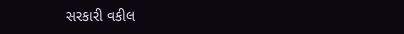સરકારી વકીલ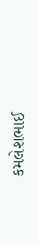કમલેશભાઈ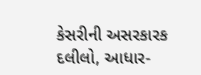કેસરીની અસરકારક દલીલો, આધાર-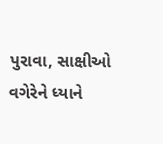પુરાવા, સાક્ષીઓ વગેરેને ધ્યાને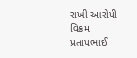રાખી આરોપી વિક્રમ પ્રતાપભાઈ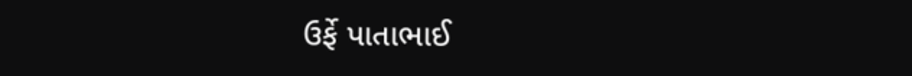ઉર્ફે પાતાભાઈ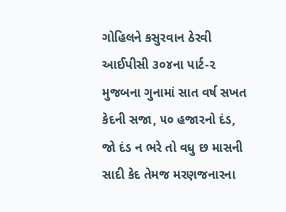ગોહિલને કસુરવાન ઠેરવી આઈપીસી ૩૦૪ના પાર્ટ-૨ મુજબના ગુનામાં સાત વર્ષ સખત કેદની સજા, ૫૦ હજારનો દંડ, જો દંડ ન ભરે તો વધુ છ માસની સાદી કેદ તેમજ મરણજનારના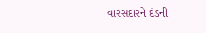વારસદારને દંડની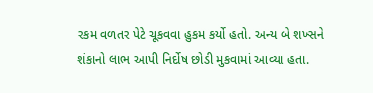રકમ વળતર પેટે ચૂકવવા હુકમ કર્યો હતો. અન્ય બે શખ્સને શંકાનો લાભ આપી નિર્દોષ છોડી મુકવામાં આવ્યા હતા.